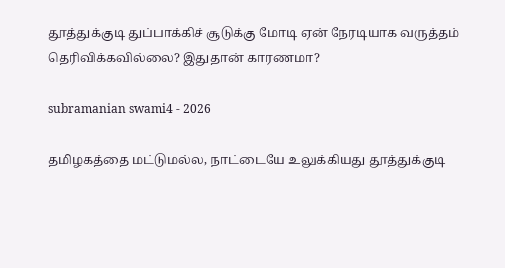தூத்துக்குடி துப்பாக்கிச் சூடுக்கு மோடி ஏன் நேரடியாக வருத்தம் தெரிவிக்கவில்லை? இதுதான் காரணமா?

subramanian swami4 - 2026

தமிழகத்தை மட்டுமல்ல, நாட்டையே உலுக்கியது தூத்துக்குடி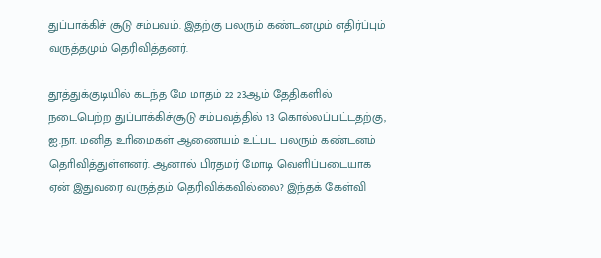துப்பாக்கிச் சூடு சம்பவம். இதற்கு பலரும் கண்டனமும் எதிர்ப்பும் வருத்தமும் தெரிவித்தனர்.

தூத்துக்குடியில் கடந்த மே மாதம் 22 23ஆம் தேதிகளில் நடைபெற்ற துப்பாக்கிச்சூடு சம்பவத்தில் 13 கொல்லப்பட்டதற்கு, ஐ.நா. மனித உாிமைகள் ஆணையம் உட்பட பலரும் கண்டனம் தொிவித்துள்ளனர். ஆனால் பிரதமர் மோடி வெளிப்படையாக ஏன் இதுவரை வருத்தம் தெரிவிக்கவில்லை? இந்தக் கேள்வி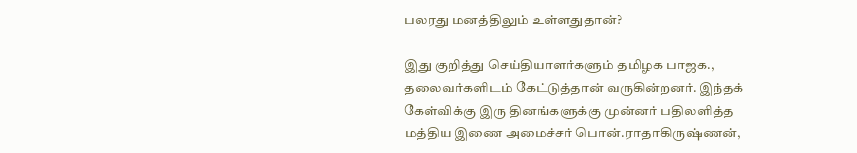பலரது மனத்திலும் உள்ளதுதான்?

இது குறித்து செய்தியாளர்களும் தமிழக பாஜக., தலைவர்களிடம் கேட்டுத்தான் வருகின்றனர். இந்தக் கேள்விக்கு இரு தினங்களுக்கு முன்னர் பதிலளித்த மத்திய இணை அமைச்சர் பொன்.ராதாகிருஷ்ணன்,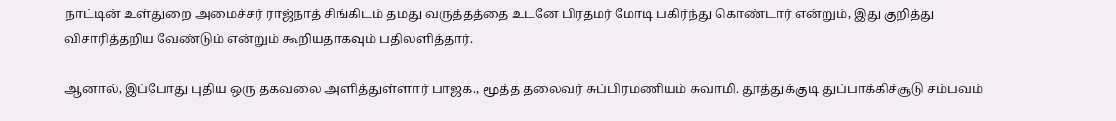நாட்டின் உள்துறை அமைச்சர் ராஜ்நாத் சிங்கிடம் தமது வருத்தத்தை உடனே பிரதமர் மோடி பகிர்ந்து கொண்டார் என்றும், இது குறித்து விசாரித்தறிய வேண்டும் என்றும் கூறியதாகவும் பதிலளித்தார்.

ஆனால், இப்போது புதிய ஒரு தகவலை அளித்துள்ளார் பாஜக., மூத்த தலைவர் சுப்பிரமணியம் சுவாமி. தூத்துக்குடி துப்பாக்கிச்சூடு சம்பவம்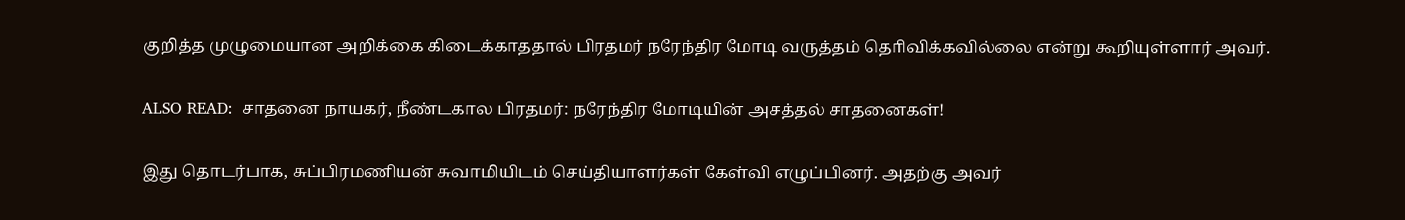குறித்த முழுமையான அறிக்கை கிடைக்காததால் பிரதமர் நரேந்திர மோடி வருத்தம் தொிவிக்கவில்லை என்று கூறியுள்ளார் அவர்.

ALSO READ:  சாதனை நாயகர், நீண்டகால பிரதமர்: நரேந்திர மோடியின் அசத்தல் சாதனைகள்!

இது தொடர்பாக, சுப்பிரமணியன் சுவாமியிடம் செய்தியாளர்கள் கேள்வி எழுப்பினர். அதற்கு அவர்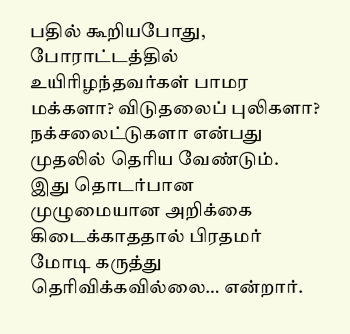பதில் கூறியபோது, போராட்டத்தில் உயிாிழந்தவர்கள் பாமர மக்களா? விடுதலைப் புலிகளா? நக்சலைட்டுகளா என்பது முதலில் தொிய வேண்டும். இது தொடர்பான முழுமையான அறிக்கை கிடைக்காததால் பிரதமர் மோடி கருத்து தொிவிக்கவில்லை… என்றார்.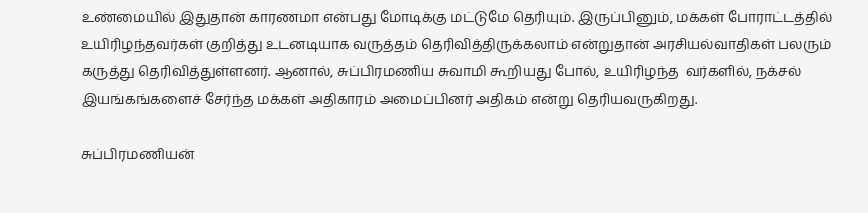உண்மையில் இதுதான் காரணமா என்பது மோடிக்கு மட்டுமே தெரியும். இருப்பினும், மக்கள் போராட்டத்தில் உயிரிழந்தவர்கள் குறித்து உடனடியாக வருத்தம் தெரிவித்திருக்கலாம் என்றுதான் அரசியல்வாதிகள் பலரும் கருத்து தெரிவித்துள்ளனர். ஆனால், சுப்பிரமணிய சுவாமி கூறியது போல், உயிரிழந்த  வர்களில், நக்சல் இயங்கங்களைச் சேர்ந்த மக்கள் அதிகாரம் அமைப்பினர் அதிகம் என்று தெரியவருகிறது.

சுப்பிரமணியன்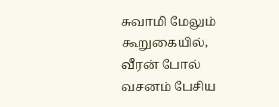சுவாமி மேலும் கூறுகையில், வீரன் போல் வசனம் பேசிய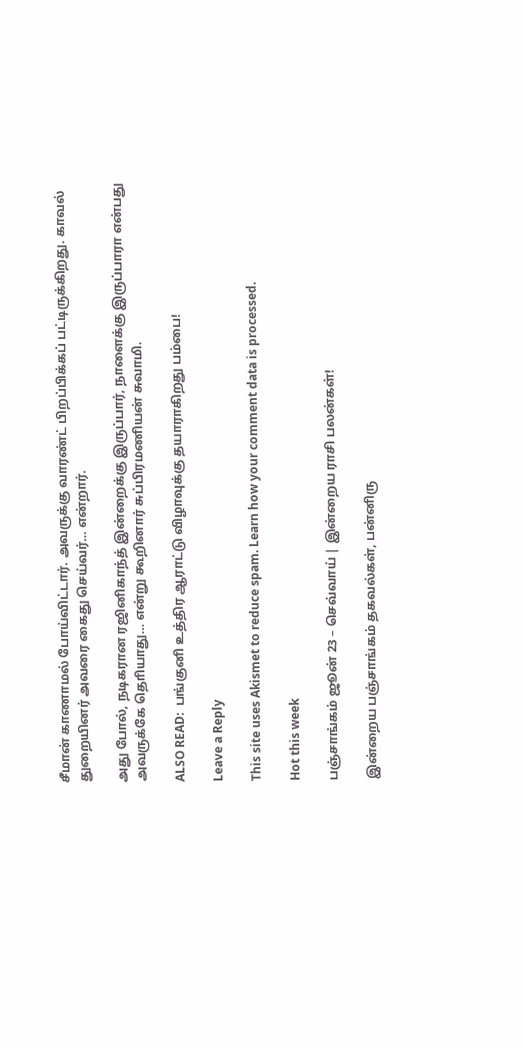சீமான் காணாமல் போய்விட்டார். அவருக்கு வாரண்ட் பிறப்பிக்கப் பட்டிருக்கிறது. காவல் துறையினர் அவரை கைது செய்வர்… என்றார்.

அது போல், நடிகரான ரஜினிகாந்த் இன்றைக்கு இருப்பார், நாளைக்கு இருப்பாரா என்பது அவருக்கே தொியாது… என்று கூறினார் சுப்பிரமணியன் சுவாமி.

ALSO READ:  பங்குனி உத்திர ஆராட்டு விழாவுக்கு தயாராகிறது பம்பை!

Leave a Reply

This site uses Akismet to reduce spam. Learn how your comment data is processed.

Hot this week

பஞ்சாங்கம் ஜூன் 23 – செவ்வாய் | இன்றைய ராசி பலன்கள்!

இன்றைய பஞ்சாங்கம் தகவல்கள், பன்னிரு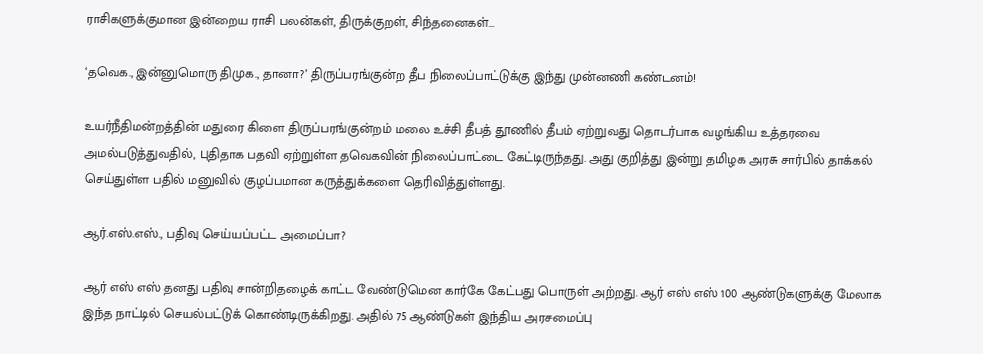ராசிகளுக்குமான இன்றைய ராசி பலன்கள், திருக்குறள், சிந்தனைகள்...

‘தவெக., இன்னுமொரு திமுக., தானா?’ திருப்பரங்குன்ற தீப நிலைப்பாட்டுக்கு இந்து முன்னணி கண்டனம்!

உயர்நீதிமன்றத்தின் மதுரை கிளை திருப்பரங்குன்றம் மலை உச்சி தீபத் தூணில் தீபம் ஏற்றுவது தொடர்பாக வழங்கிய உத்தரவை அமல்படுத்துவதில், புதிதாக பதவி ஏற்றுள்ள தவெகவின் நிலைப்பாட்டை கேட்டிருந்தது. அது குறித்து இன்று தமிழக அரசு சார்பில் தாக்கல் செய்துள்ள பதில் மனுவில் குழப்பமான கருத்துக்களை தெரிவித்துள்ளது.

ஆர்.எஸ்.எஸ்., பதிவு செய்யப்பட்ட அமைப்பா?

ஆர் எஸ் எஸ் தனது பதிவு சான்றிதழைக் காட்ட வேண்டுமென கார்கே கேட்பது பொருள் அற்றது. ஆர் எஸ் எஸ் 100 ஆண்டுகளுக்கு மேலாக இந்த நாட்டில் செயல்பட்டுக் கொண்டிருக்கிறது. அதில் 75 ஆண்டுகள் இந்திய அரசமைப்பு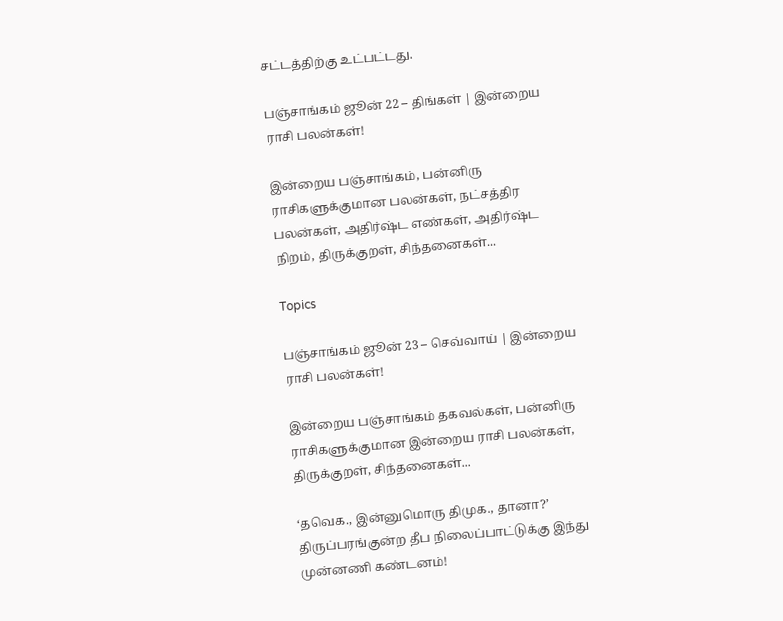சட்டத்திற்கு உட்பட்டது.

பஞ்சாங்கம் ஜூன் 22 – திங்கள் | இன்றைய ராசி பலன்கள்!

இன்றைய பஞ்சாங்கம், பன்னிரு ராசிகளுக்குமான பலன்கள், நட்சத்திர பலன்கள், அதிர்ஷ்ட எண்கள், அதிர்ஷ்ட நிறம், திருக்குறள், சிந்தனைகள்...

Topics

பஞ்சாங்கம் ஜூன் 23 – செவ்வாய் | இன்றைய ராசி பலன்கள்!

இன்றைய பஞ்சாங்கம் தகவல்கள், பன்னிரு ராசிகளுக்குமான இன்றைய ராசி பலன்கள், திருக்குறள், சிந்தனைகள்...

‘தவெக., இன்னுமொரு திமுக., தானா?’ திருப்பரங்குன்ற தீப நிலைப்பாட்டுக்கு இந்து முன்னணி கண்டனம்!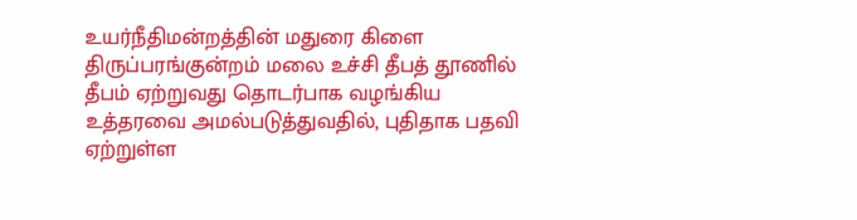உயர்நீதிமன்றத்தின் மதுரை கிளை திருப்பரங்குன்றம் மலை உச்சி தீபத் தூணில் தீபம் ஏற்றுவது தொடர்பாக வழங்கிய உத்தரவை அமல்படுத்துவதில், புதிதாக பதவி ஏற்றுள்ள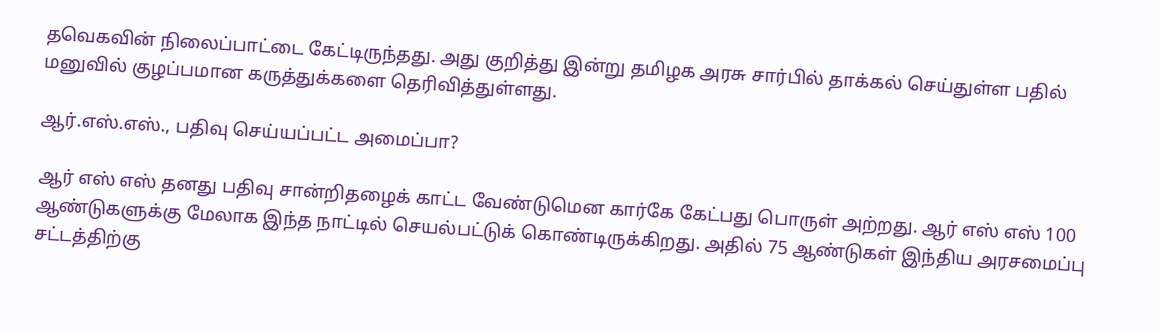தவெகவின் நிலைப்பாட்டை கேட்டிருந்தது. அது குறித்து இன்று தமிழக அரசு சார்பில் தாக்கல் செய்துள்ள பதில் மனுவில் குழப்பமான கருத்துக்களை தெரிவித்துள்ளது.

ஆர்.எஸ்.எஸ்., பதிவு செய்யப்பட்ட அமைப்பா?

ஆர் எஸ் எஸ் தனது பதிவு சான்றிதழைக் காட்ட வேண்டுமென கார்கே கேட்பது பொருள் அற்றது. ஆர் எஸ் எஸ் 100 ஆண்டுகளுக்கு மேலாக இந்த நாட்டில் செயல்பட்டுக் கொண்டிருக்கிறது. அதில் 75 ஆண்டுகள் இந்திய அரசமைப்பு சட்டத்திற்கு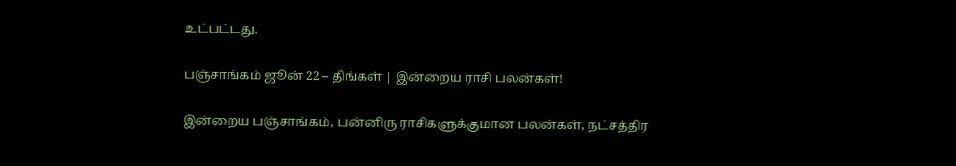உட்பட்டது.

பஞ்சாங்கம் ஜூன் 22 – திங்கள் | இன்றைய ராசி பலன்கள்!

இன்றைய பஞ்சாங்கம், பன்னிரு ராசிகளுக்குமான பலன்கள், நட்சத்திர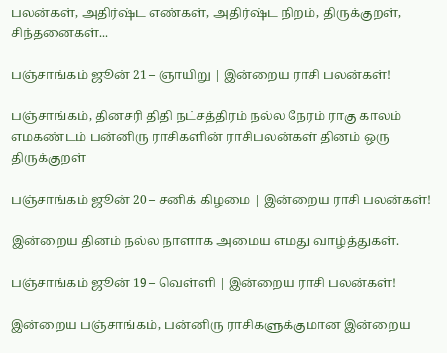பலன்கள், அதிர்ஷ்ட எண்கள், அதிர்ஷ்ட நிறம், திருக்குறள், சிந்தனைகள்...

பஞ்சாங்கம் ஜூன் 21 – ஞாயிறு | இன்றைய ராசி பலன்கள்!

பஞ்சாங்கம், தினசரி திதி நட்சத்திரம் நல்ல நேரம் ராகு காலம் எமகண்டம் பன்னிரு ராசிகளின் ராசிபலன்கள் தினம் ஒரு திருக்குறள்

பஞ்சாங்கம் ஜூன் 20 – சனிக் கிழமை | இன்றைய ராசி பலன்கள்!

இன்றைய தினம் நல்ல நாளாக அமைய எமது வாழ்த்துகள்.

பஞ்சாங்கம் ஜூன் 19 – வெள்ளி | இன்றைய ராசி பலன்கள்!

இன்றைய பஞ்சாங்கம், பன்னிரு ராசிகளுக்குமான இன்றைய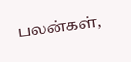பலன்கள்,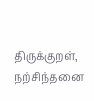திருக்குறள், நற்சிந்தனை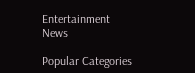Entertainment News

Popular Categories